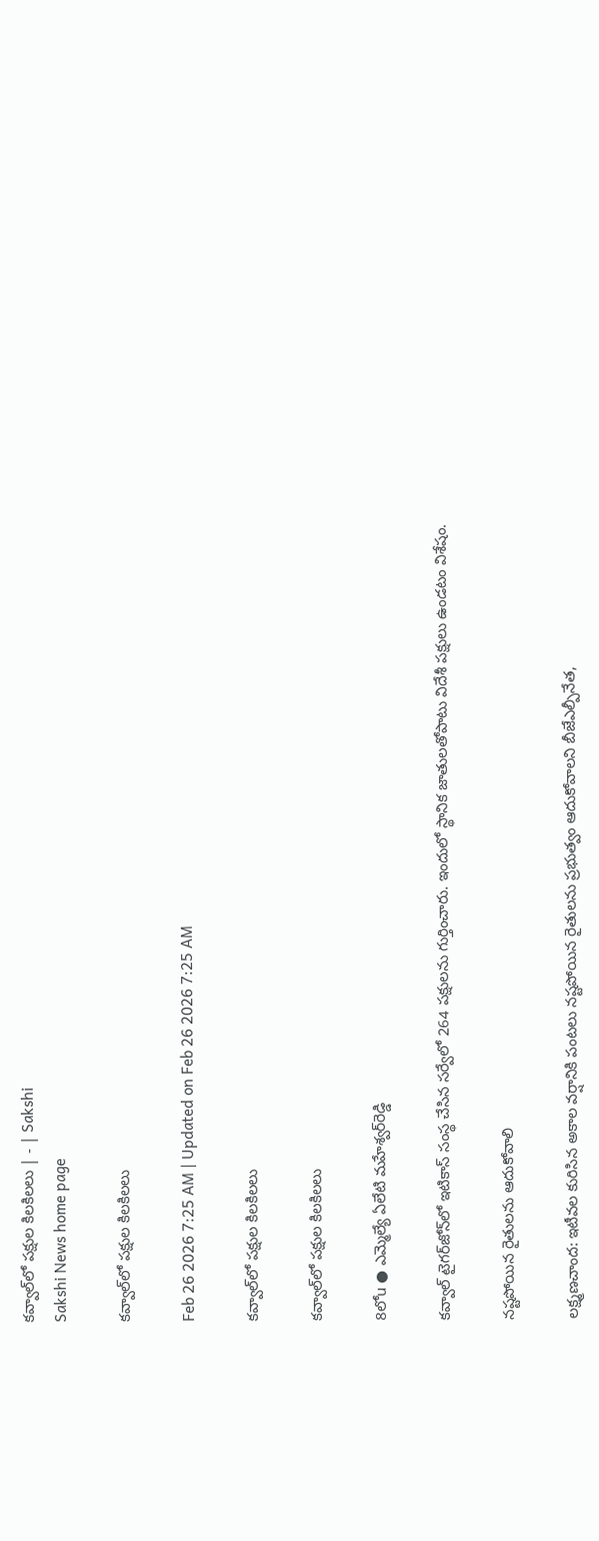కవ్వాల్‌లో పక్షుల కిలకిలలు | - | Sakshi
Sakshi News home page

కవ్వాల్‌లో పక్షుల కిలకిలలు

Feb 26 2026 7:25 AM | Updated on Feb 26 2026 7:25 AM

కవ్వాల్‌లో పక్షుల కిలకిలలు

కవ్వాల్‌లో పక్షుల కిలకిలలు

8లోu ● ఎమ్మెల్యే ఏలేటి మహేశ్వర్‌రెడ్డి

కవ్వాల్‌ టైగర్‌జోన్‌లో ఇటికాస్‌ సంస్థ చేసిన సర్వేలో 264 పక్షులను గుర్తించారు. ఇందులో స్థానిక జాతులతోపాటు విదేశీ పక్షులు ఉండటం విశేషం.

నష్టపోయిన రైతులను ఆదుకోవాలి

లక్ష్మణచాంద: ఇటీవల కురిసిన అకాల వర్షానికి పంటలు నష్టపోయిన రైతులను ప్రభుత్వం ఆదుకోవాలని బీజేఎల్పీనేత,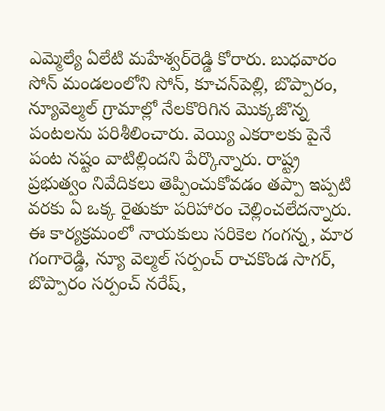ఎమ్మెల్యే ఏలేటి మహేశ్వర్‌రెడ్డి కోరారు. బుధవారం సోన్‌ మండలంలోని సోన్‌, కూచన్‌పెల్లి, బొప్పారం, న్యూవెల్మల్‌ గ్రామాల్లో నేలకొరిగిన మొక్కజొన్న పంటలను పరిశీలించారు. వెయ్యి ఎకరాలకు పైనే పంట నష్టం వాటిల్లిందని పేర్కొన్నారు. రాష్ట్ర ప్రభుత్వం నివేదికలు తెప్పించుకోవడం తప్పా ఇప్పటి వరకు ఏ ఒక్క రైతుకూ పరిహారం చెల్లించలేదన్నారు. ఈ కార్యక్రమంలో నాయకులు సరికెల గంగన్న, మార గంగారెడ్డి, న్యూ వెల్మల్‌ సర్పంచ్‌ రాచకొండ సాగర్‌, బొప్పారం సర్పంచ్‌ నరేష్‌,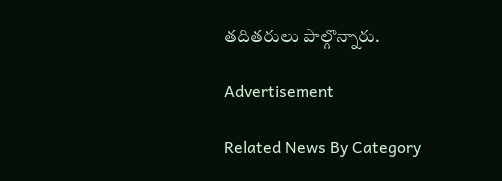తదితరులు పాల్గొన్నారు.

Advertisement

Related News By Category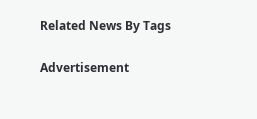Related News By Tags

Advertisement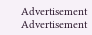Advertisement
Advertisement